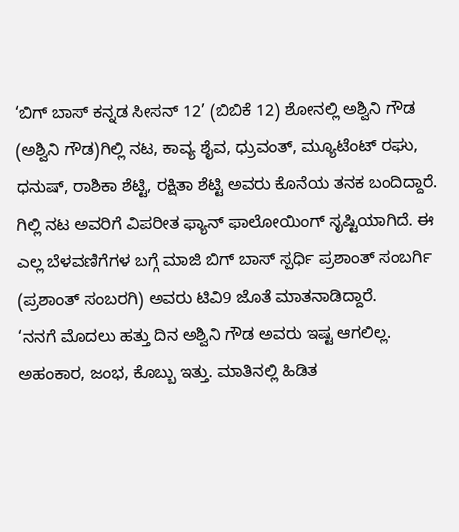‘ಬಿಗ್ ಬಾಸ್ ಕನ್ನಡ ಸೀಸನ್ 12’ (ಬಿಬಿಕೆ 12) ಶೋನಲ್ಲಿ ಅಶ್ವಿನಿ ಗೌಡ (ಅಶ್ವಿನಿ ಗೌಡ)ಗಿಲ್ಲಿ ನಟ, ಕಾವ್ಯ ಶೈವ, ಧ್ರುವಂತ್, ಮ್ಯೂಟೆಂಟ್ ರಘು, ಧನುಷ್, ರಾಶಿಕಾ ಶೆಟ್ಟಿ, ರಕ್ಷಿತಾ ಶೆಟ್ಟಿ ಅವರು ಕೊನೆಯ ತನಕ ಬಂದಿದ್ದಾರೆ. ಗಿಲ್ಲಿ ನಟ ಅವರಿಗೆ ವಿಪರೀತ ಫ್ಯಾನ್ ಫಾಲೋಯಿಂಗ್ ಸೃಷ್ಟಿಯಾಗಿದೆ. ಈ ಎಲ್ಲ ಬೆಳವಣಿಗೆಗಳ ಬಗ್ಗೆ ಮಾಜಿ ಬಿಗ್ ಬಾಸ್ ಸ್ಪರ್ಧಿ ಪ್ರಶಾಂತ್ ಸಂಬರ್ಗಿ (ಪ್ರಶಾಂತ್ ಸಂಬರಗಿ) ಅವರು ಟಿವಿ9 ಜೊತೆ ಮಾತನಾಡಿದ್ದಾರೆ.
‘ನನಗೆ ಮೊದಲು ಹತ್ತು ದಿನ ಅಶ್ವಿನಿ ಗೌಡ ಅವರು ಇಷ್ಟ ಆಗಲಿಲ್ಲ. ಅಹಂಕಾರ, ಜಂಭ, ಕೊಬ್ಬು ಇತ್ತು. ಮಾತಿನಲ್ಲಿ ಹಿಡಿತ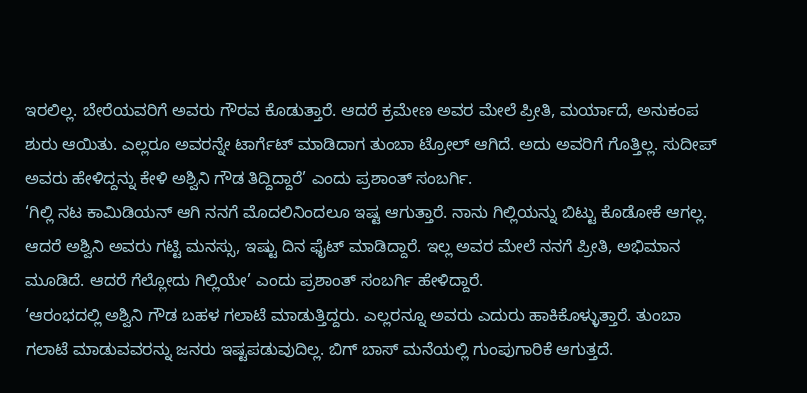ಇರಲಿಲ್ಲ. ಬೇರೆಯವರಿಗೆ ಅವರು ಗೌರವ ಕೊಡುತ್ತಾರೆ. ಆದರೆ ಕ್ರಮೇಣ ಅವರ ಮೇಲೆ ಪ್ರೀತಿ, ಮರ್ಯಾದೆ, ಅನುಕಂಪ ಶುರು ಆಯಿತು. ಎಲ್ಲರೂ ಅವರನ್ನೇ ಟಾರ್ಗೆಟ್ ಮಾಡಿದಾಗ ತುಂಬಾ ಟ್ರೋಲ್ ಆಗಿದೆ. ಅದು ಅವರಿಗೆ ಗೊತ್ತಿಲ್ಲ. ಸುದೀಪ್ ಅವರು ಹೇಳಿದ್ದನ್ನು ಕೇಳಿ ಅಶ್ವಿನಿ ಗೌಡ ತಿದ್ದಿದ್ದಾರೆ’ ಎಂದು ಪ್ರಶಾಂತ್ ಸಂಬರ್ಗಿ.
‘ಗಿಲ್ಲಿ ನಟ ಕಾಮಿಡಿಯನ್ ಆಗಿ ನನಗೆ ಮೊದಲಿನಿಂದಲೂ ಇಷ್ಟ ಆಗುತ್ತಾರೆ. ನಾನು ಗಿಲ್ಲಿಯನ್ನು ಬಿಟ್ಟು ಕೊಡೋಕೆ ಆಗಲ್ಲ. ಆದರೆ ಅಶ್ವಿನಿ ಅವರು ಗಟ್ಟಿ ಮನಸ್ಸು, ಇಷ್ಟು ದಿನ ಫೈಟ್ ಮಾಡಿದ್ದಾರೆ. ಇಲ್ಲ ಅವರ ಮೇಲೆ ನನಗೆ ಪ್ರೀತಿ, ಅಭಿಮಾನ ಮೂಡಿದೆ. ಆದರೆ ಗೆಲ್ಲೋದು ಗಿಲ್ಲಿಯೇ’ ಎಂದು ಪ್ರಶಾಂತ್ ಸಂಬರ್ಗಿ ಹೇಳಿದ್ದಾರೆ.
‘ಆರಂಭದಲ್ಲಿ ಅಶ್ವಿನಿ ಗೌಡ ಬಹಳ ಗಲಾಟೆ ಮಾಡುತ್ತಿದ್ದರು. ಎಲ್ಲರನ್ನೂ ಅವರು ಎದುರು ಹಾಕಿಕೊಳ್ಳುತ್ತಾರೆ. ತುಂಬಾ ಗಲಾಟೆ ಮಾಡುವವರನ್ನು ಜನರು ಇಷ್ಟಪಡುವುದಿಲ್ಲ. ಬಿಗ್ ಬಾಸ್ ಮನೆಯಲ್ಲಿ ಗುಂಪುಗಾರಿಕೆ ಆಗುತ್ತದೆ.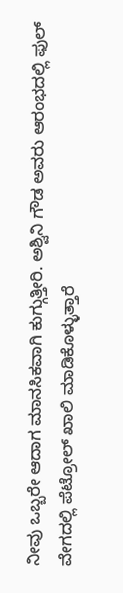ನೀವು ಒಬ್ಬರೇ ಆದಾಗ ಮಾನಸಿಕವಾಗಿ ಕುಗ್ಗುತ್ತೀರಿ. ಅಶ್ವಿನಿ ಗೌಡ ಅವರು ಆರಂಭದಲ್ಲಿ ಫುಲ್ ವೇಗದಲ್ಲಿ ಪೆಟ್ರೋಲ್ ಖಾಲಿ ಮಾಡಿಕೊಳ್ಳುತ್ತಾರೆ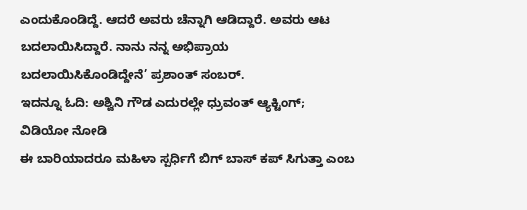ಎಂದುಕೊಂಡಿದ್ದೆ. ಆದರೆ ಅವರು ಚೆನ್ನಾಗಿ ಆಡಿದ್ದಾರೆ. ಅವರು ಆಟ ಬದಲಾಯಿಸಿದ್ದಾರೆ. ನಾನು ನನ್ನ ಅಭಿಪ್ರಾಯ ಬದಲಾಯಿಸಿಕೊಂಡಿದ್ದೇನೆ’ ಪ್ರಶಾಂತ್ ಸಂಬರ್.
ಇದನ್ನೂ ಓದಿ: ಅಶ್ವಿನಿ ಗೌಡ ಎದುರಲ್ಲೇ ಧ್ರುವಂತ್ ಆ್ಯಕ್ಟಿಂಗ್; ವಿಡಿಯೋ ನೋಡಿ
ಈ ಬಾರಿಯಾದರೂ ಮಹಿಳಾ ಸ್ಪರ್ಧಿಗೆ ಬಿಗ್ ಬಾಸ್ ಕಪ್ ಸಿಗುತ್ತಾ ಎಂಬ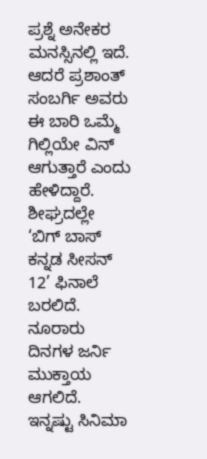ಪ್ರಶ್ನೆ ಅನೇಕರ ಮನಸ್ಸಿನಲ್ಲಿ ಇದೆ. ಆದರೆ ಪ್ರಶಾಂತ್ ಸಂಬರ್ಗಿ ಅವರು ಈ ಬಾರಿ ಒಮ್ಮೆ ಗಿಲ್ಲಿಯೇ ವಿನ್ ಆಗುತ್ತಾರೆ ಎಂದು ಹೇಳಿದ್ದಾರೆ. ಶೀಘ್ರದಲ್ಲೇ ‘ಬಿಗ್ ಬಾಸ್ ಕನ್ನಡ ಸೀಸನ್ 12’ ಫಿನಾಲೆ ಬರಲಿದೆ. ನೂರಾರು ದಿನಗಳ ಜರ್ನಿ ಮುಕ್ತಾಯ ಆಗಲಿದೆ.
ಇನ್ನಷ್ಟು ಸಿನಿಮಾ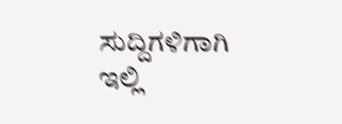ಸುದ್ದಿಗಳಿಗಾಗಿ ಇಲ್ಲಿ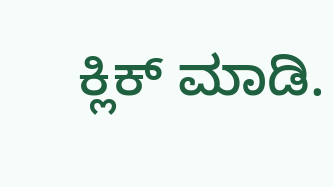ಕ್ಲಿಕ್ ಮಾಡಿ.